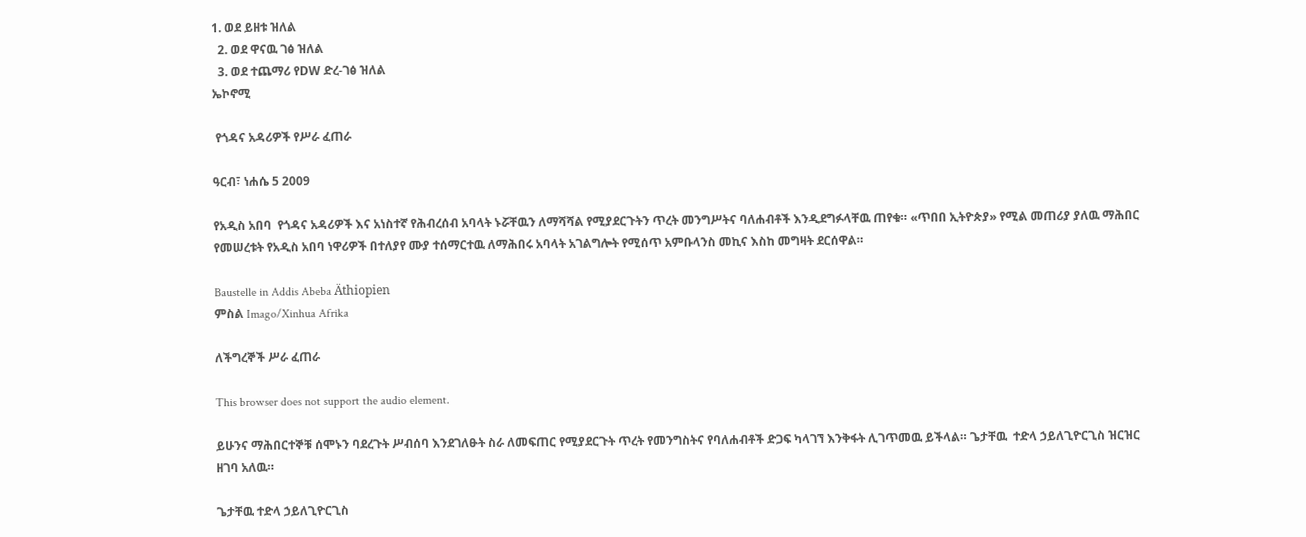1. ወደ ይዘቱ ዝለል
  2. ወደ ዋናዉ ገፅ ዝለል
  3. ወደ ተጨማሪ የDW ድረ-ገፅ ዝለል
ኤኮኖሚ

 የጎዳና አዳሪዎች የሥራ ፈጠራ

ዓርብ፣ ነሐሴ 5 2009

የአዲስ አበባ  የጎዳና አዳሪዎች እና አነስተኛ የሕብረሰብ አባላት ኑሯቸዉን ለማሻሻል የሚያደርጉትን ጥረት መንግሥትና ባለሐብቶች እንዲደግፉላቸዉ ጠየቁ። «ጥበበ ኢትዮጵያ» የሚል መጠሪያ ያለዉ ማሕበር የመሠረቱት የአዲስ አበባ ነዋሪዎች በተለያየ ሙያ ተሰማርተዉ ለማሕበሩ አባላት አገልግሎት የሚሰጥ አምቡላንስ መኪና እስከ መግዛት ደርሰዋል።

Baustelle in Addis Abeba Äthiopien
ምስል Imago/Xinhua Afrika

ለችግረኞች ሥራ ፈጠራ

This browser does not support the audio element.

ይሁንና ማሕበርተኞቹ ሰሞኑን ባደረጉት ሥብሰባ እንደገለፁት ስራ ለመፍጠር የሚያደርጉት ጥረት የመንግስትና የባለሐብቶች ድጋፍ ካላገኘ እንቅፋት ሊገጥመዉ ይችላል። ጌታቸዉ  ተድላ ኃይለጊዮርጊስ ዝርዝር ዘገባ አለዉ።

ጌታቸዉ ተድላ ኃይለጊዮርጊስ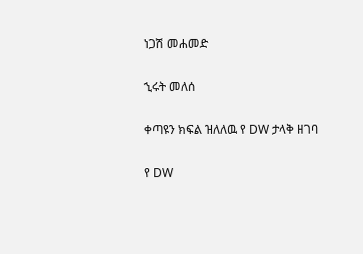ነጋሽ መሐመድ

ኂሩት መለሰ

ቀጣዩን ክፍል ዝለለዉ የ DW ታላቅ ዘገባ

የ DW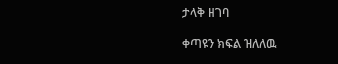ታላቅ ዘገባ

ቀጣዩን ክፍል ዝለለዉ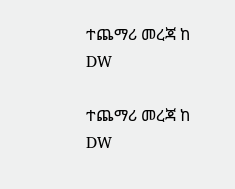ተጨማሪ መረጃ ከ DW

ተጨማሪ መረጃ ከ DW